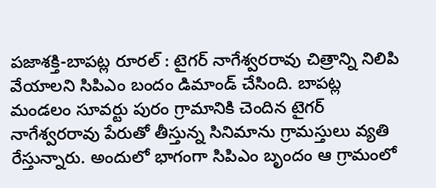పజాశక్తి-బాపట్ల రూరల్ : టైగర్ నాగేశ్వరరావు చిత్రాన్ని నిలిపి వేయాలని సిపిఎం బందం డిమాండ్ చేసింది. బాపట్ల మండలం సూవర్టు పురం గ్రామానికి చెందిన టైగర్ నాగేశ్వరరావు పేరుతో తీస్తున్న సినిమాను గ్రామస్తులు వ్యతి రేస్తున్నారు. అందులో భాగంగా సిపిఎం బృందం ఆ గ్రామంలో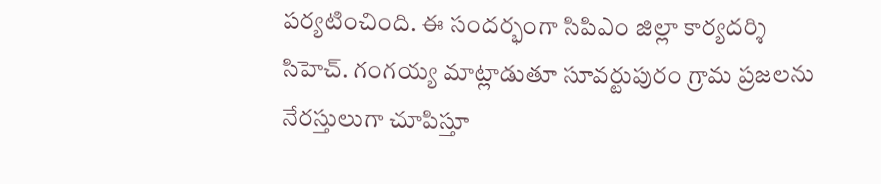పర్యటించింది. ఈ సందర్భంగా సిపిఎం జిల్లా కార్యదర్శి సిహెచ్. గంగయ్య మాట్లాడుతూ సూవర్టుపురం గ్రామ ప్రజలను నేరస్తులుగా చూపిస్తూ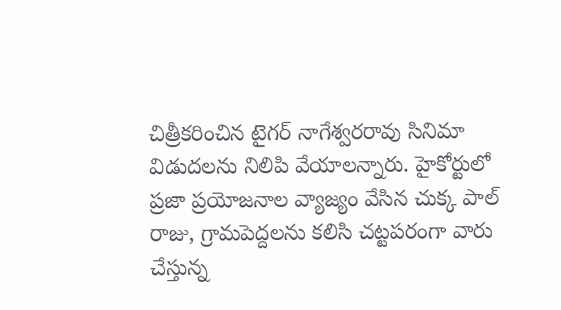చిత్రీకరించిన టైగర్ నాగేశ్వరరావు సినిమా విడుదలను నిలిపి వేయాలన్నారు. హైకోర్టులో ప్రజా ప్రయోజనాల వ్యాజ్యం వేసిన చుక్క పాల్ రాజు, గ్రామపెద్దలను కలిసి చట్టపరంగా వారు చేస్తున్న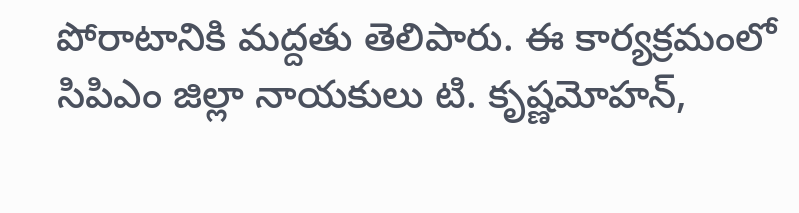పోరాటానికి మద్దతు తెలిపారు. ఈ కార్యక్రమంలో సిపిఎం జిల్లా నాయకులు టి. కృష్ణమోహన్,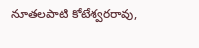నూతలపాటి కోటేశ్వరరావు,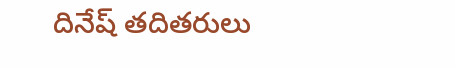దినేష్ తదితరులు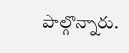పాల్గొన్నారు.